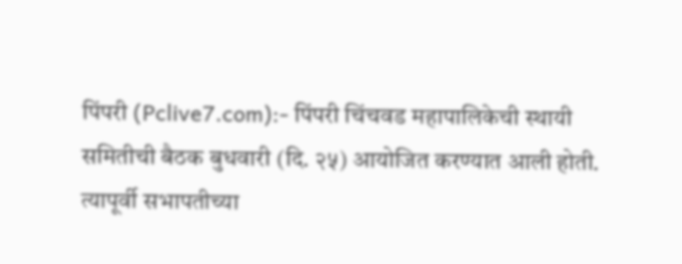पिंपरी (Pclive7.com):- पिंपरी चिंचवड महापालिकेची स्थायी समितीची बैठक बुधवारी (दि. २५) आयोजित करण्यात आली होती. त्यापूर्वी सभापतीच्या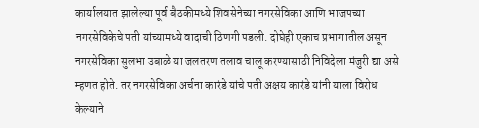कार्यालयात झालेल्या पूर्व बैठकीमध्ये शिवसेनेच्या नगरसेविका आणि भाजपच्या नगरसेविकेचे पती यांच्यामध्ये वादाची ठिणगी पडली. दोघेही एकाच प्रभागातील असून नगरसेविका सुलभा उबाळे या जलतरण तलाव चालू करण्यासाठी निविदेला मंजुरी द्या असे म्हणत होते. तर नगरसेविका अर्चना कारंडे यांचे पती अक्षय कारंडे यांनी याला विरोध केल्याने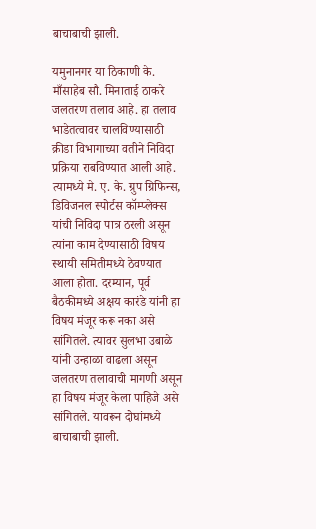बाचाबाची झाली.

यमुनानगर या ठिकाणी के. माँसाहेब सौ. मिनाताई ठाकरे जलतरण तलाव आहे. हा तलाव भाडेतत्वावर चालविण्यासाठी क्रीडा विभागाच्या वतीने निविदा प्रक्रिया राबविण्यात आली आहे. त्यामध्ये मे. ए. के. ग्रुप ग्रिफिन्स, डिविजनल स्पोर्टस कॉम्प्लेक्स यांची निविदा पात्र ठरली असून त्यांना काम देण्यासाठी विषय स्थायी समितीमध्ये ठेवण्यात आला होता. दरम्यान, पूर्व बैठकीमध्ये अक्षय कारंडे यांनी हा विषय मंजूर करू नका असे सांगितले. त्यावर सुलभा उबाळे यांनी उन्हाळा वाढला असून जलतरण तलावाची मागणी असून हा विषय मंजूर केला पाहिजे असे सांगितले. यावरून दोघांमध्ये बाचाबाची झाली.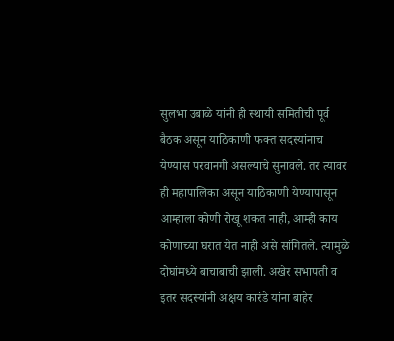सुलभा उबाळे यांनी ही स्थायी समितीची पूर्व बैठक असून याठिकाणी फक्त सदस्यांनाच येण्यास परवानगी असल्याचे सुनावले. तर त्यावर ही महापालिका असून याठिकाणी येण्यापासून आम्हाला कोणी रोखू शकत नाही, आम्ही काय कोणाच्या घरात येत नाही असे सांगितले. त्यामुळे दोघांमध्ये बाचाबाची झाली. अखेर सभापती व इतर सदस्यांनी अक्षय कारंडे यांना बाहेर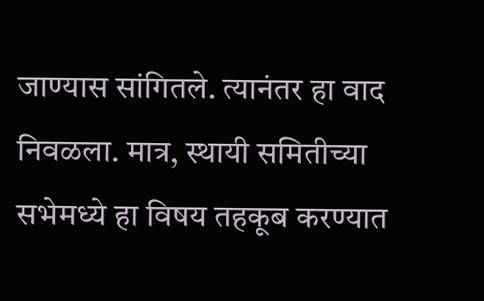जाण्यास सांगितले. त्यानंतर हा वाद निवळला. मात्र, स्थायी समितीच्या सभेमध्ये हा विषय तहकूब करण्यात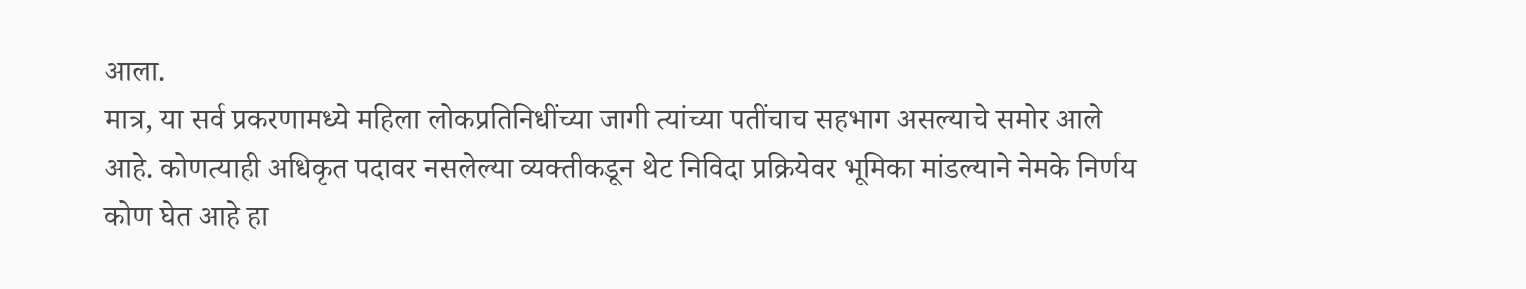आला.
मात्र, या सर्व प्रकरणामध्ये महिला लोकप्रतिनिधींच्या जागी त्यांच्या पतींचाच सहभाग असल्याचे समोर आले आहे. कोणत्याही अधिकृत पदावर नसलेल्या व्यक्तीकडून थेट निविदा प्रक्रियेवर भूमिका मांडल्याने नेमके निर्णय कोण घेत आहे हा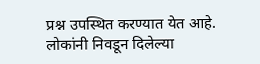प्रश्न उपस्थित करण्यात येत आहे. लोकांनी निवडून दिलेल्या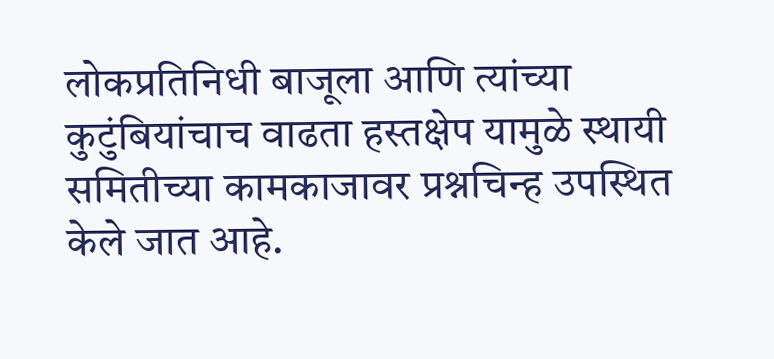लोकप्रतिनिधी बाजूला आणि त्यांच्या कुटुंबियांचाच वाढता हस्तक्षेप यामुळे स्थायी समितीच्या कामकाजावर प्रश्नचिन्ह उपस्थित केले जात आहे.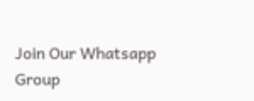Join Our Whatsapp Group